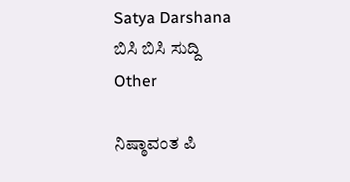Satya Darshana
ಬಿಸಿ ಬಿಸಿ ಸುದ್ದಿ
Other

ನಿಷ್ಠಾವಂತ ಪಿ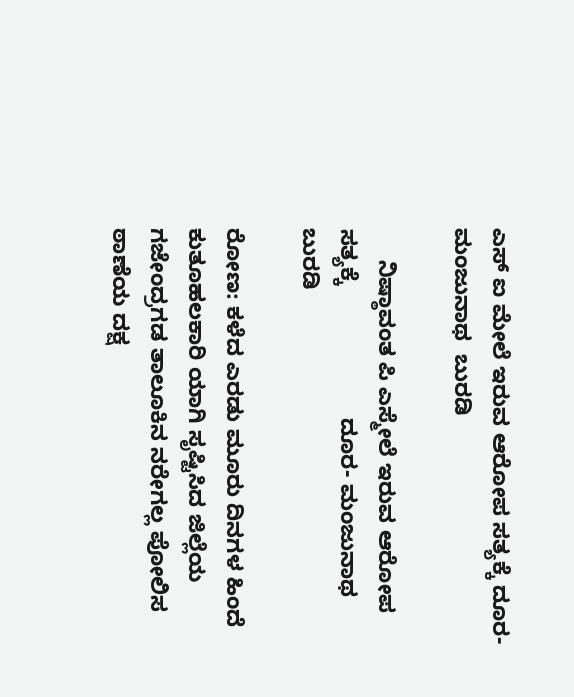ಎಸ್ ಐ ಮೇಲೆ ಇರುವ ಆರೋಪ ಸತ್ಯಕ್ಕೆ ದೂರ- ಮಂಜುನಾಥ  ಬುರಡಿ

     ನಿಷ್ಠಾವಂತ ಪಿ ಎಸ್ಮೇಲೆ ಇರುವ ಆರೋಪ ಸತ್ಯಕ್ಕೆ                     ದೂರ- ಮಂಜುನಾಥ  ಬುರಡಿ

ರೋಣ: ಕಳೆದ ಎರಡು ಮೂರು ದಿನಗಳ ಹಿಂದೆ ಕುತೂಹಲಕಾರಿ ಯಾಗಿ ಸೃಷ್ಟಿಸಿದ ಜಿಲ್ಲೆಯ ಗಜೇಂದ್ರಗಡ ತಾಲೂಕಿನ ನರೇಗಲ್ಲ ಪೋಲಿಸ ಠಾಣೆಯ ದಕ್ಷ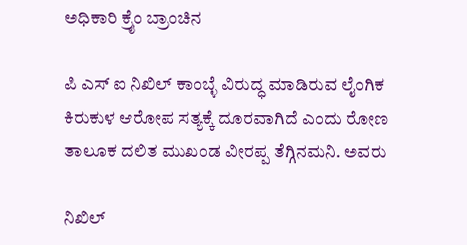ಅಧಿಕಾರಿ ಕ್ರೈಂ ಬ್ರಾಂಚಿನ

ಪಿ ಎಸ್ ಐ ನಿಖಿಲ್ ಕಾಂಬ್ಳೆ ವಿರುದ್ಧ ಮಾಡಿರುವ ಲೈಂಗಿಕ ಕಿರುಕುಳ ಆರೋಪ ಸತ್ಯಕ್ಕೆ ದೂರವಾಗಿದೆ ಎಂದು ರೋಣ ತಾಲೂಕ ದಲಿತ ಮುಖಂಡ ವೀರಪ್ಪ ತೆಗ್ಗಿನಮನಿ. ಅವರು

ನಿಖಿಲ್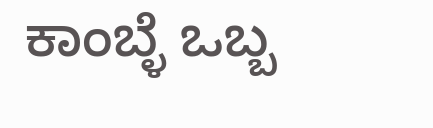ಕಾಂಬ್ಳೆ ಒಬ್ಬ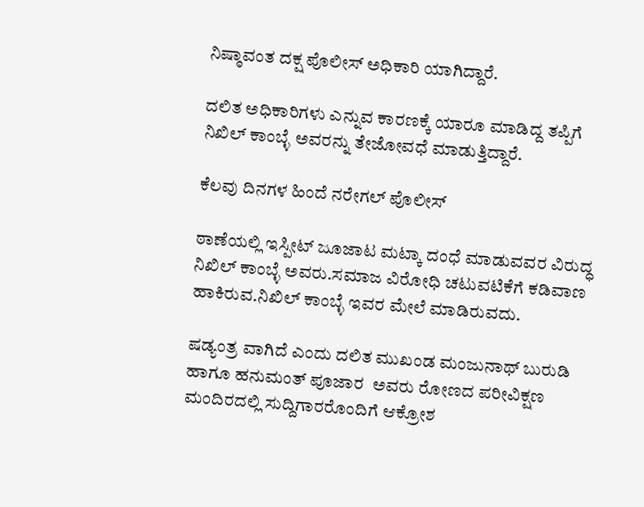ನಿಷ್ಠಾವಂತ ದಕ್ಷ ಪೊಲೀಸ್ ಅಧಿಕಾರಿ ಯಾಗಿದ್ದಾರೆ.

ದಲಿತ ಅಧಿಕಾರಿಗಳು ಎನ್ನುವ ಕಾರಣಕ್ಕೆ ಯಾರೂ ಮಾಡಿದ್ದ ತಪ್ಪಿಗೆ ನಿಖಿಲ್ ಕಾಂಬ್ಳೆ ಅವರನ್ನು ತೇಜೋವಧೆ ಮಾಡುತ್ತಿದ್ದಾರೆ.

ಕೆಲವು ದಿನಗಳ ಹಿಂದೆ ನರೇಗಲ್ ಪೊಲೀಸ್

ಠಾಣೆಯಲ್ಲಿ ಇಸ್ಪೀಟ್ ಜೂಜಾಟ ಮಟ್ಕಾ ದಂಧೆ ಮಾಡುವವರ ವಿರುದ್ಧ ನಿಖಿಲ್ ಕಾಂಬ್ಳೆ ಅವರು.ಸಮಾಜ ವಿರೋಧಿ ಚಟುವಟಿಕೆಗೆ ಕಡಿವಾಣ ಹಾಕಿರುವ.ನಿಖಿಲ್ ಕಾಂಬ್ಳೆ ಇವರ ಮೇಲೆ ಮಾಡಿರುವದು.

ಷಡ್ಯಂತ್ರ ವಾಗಿದೆ ಎಂದು ದಲಿತ ಮುಖಂಡ ಮಂಜುನಾಥ್ ಬುರುಡಿ ಹಾಗೂ ಹನುಮಂತ್ ಪೂಜಾರ  ಅವರು ರೋಣದ ಪರೀವಿಕ್ಷಣ ಮಂದಿರದಲ್ಲಿ ಸುದ್ದಿಗಾರರೊಂದಿಗೆ ಆಕ್ರೋಶ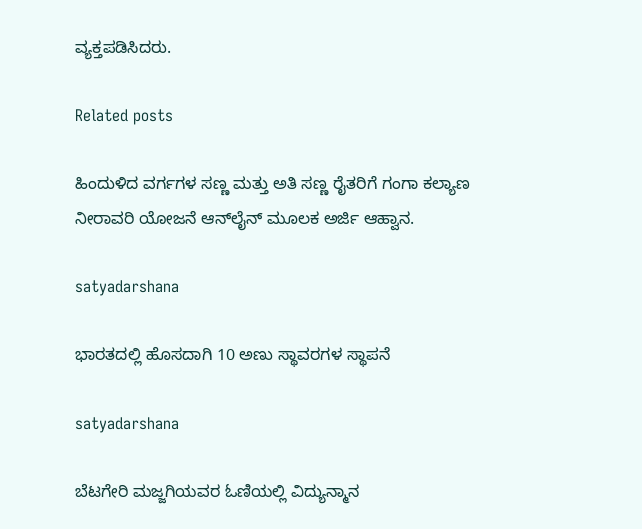ವ್ಯಕ್ತಪಡಿಸಿದರು.

Related posts

ಹಿಂದುಳಿದ ವರ್ಗಗಳ ಸಣ್ಣ ಮತ್ತು ಅತಿ ಸಣ್ಣ ರೈತರಿಗೆ ಗಂಗಾ ಕಲ್ಯಾಣ ನೀರಾವರಿ ಯೋಜನೆ ಆನ್‍ಲೈನ್ ಮೂಲಕ ಅರ್ಜಿ ಆಹ್ವಾನ.

satyadarshana

ಭಾರತದಲ್ಲಿ ಹೊಸದಾಗಿ 10 ಅಣು ಸ್ಥಾವರಗಳ ಸ್ಥಾಪನೆ

satyadarshana

ಬೆಟಗೇರಿ ಮಜ್ಜಗಿಯವರ ಓಣಿಯಲ್ಲಿ ವಿದ್ಯುನ್ಮಾನ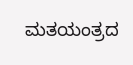ಮತಯಂತ್ರದ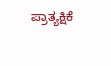ಪ್ರಾತ್ಯಕ್ಷಿಕೆ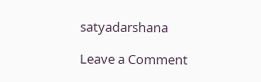satyadarshana

Leave a Comment